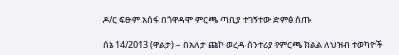ዶ/ር ፍፁም አሰፋ በጎዋዳሞ ምርጫ ጣቢያ ተገኝተው ድምፅ ሰጡ

ሰኔ 14/2013 (ዋልታ) – በአለታ ጩኮ ወረዳ ሰንተሪያ የምርጫ ክልል ለህዝብ ተወካዮች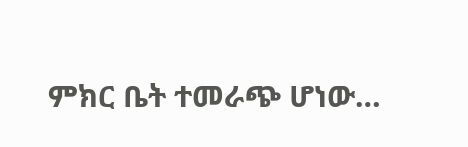ምክር ቤት ተመራጭ ሆነው…